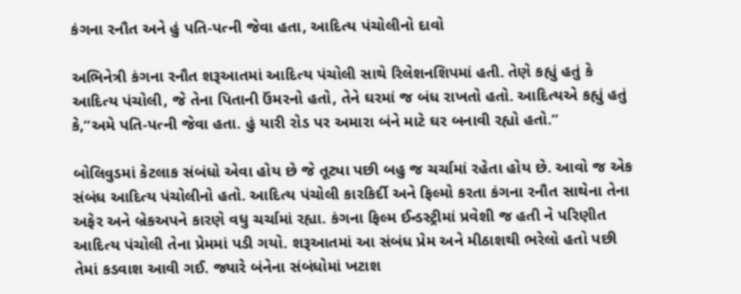કંગના રનૌત અને હું પતિ-પત્ની જેવા હતા, આદિત્ય પંચોલીનો દાવો

અભિનેત્રી કંગના રનૌત શરૂઆતમાં આદિત્ય પંચોલી સાથે રિલેશનશિપમાં હતી. તેણે કહ્યું હતું કે આદિત્ય પંચોલી, જે તેના પિતાની ઉંમરનો હતો, તેને ઘરમાં જ બંધ રાખતો હતો. આદિત્યએ કહ્યું હતું કે,”અમે પતિ-પત્ની જેવા હતા. હું યારી રોડ પર અમારા બંને માટે ઘર બનાવી રહ્યો હતો.”

બોલિવુડમાં કેટલાક સંબંધો એવા હોય છે જે તૂટ્યા પછી બહુ જ ચર્ચામાં રહેતા હોય છે. આવો જ એક સંબંધ આદિત્ય પંચોલીનો હતો. આદિત્ય પંચોલી કારકિર્દી અને ફિલ્મો કરતા કંગના રનૌત સાથેના તેના અફેર અને બ્રેકઅપને કારણે વધુ ચર્ચામાં રહ્યા. કંગના ફિલ્મ ઈન્ડસ્ટ્રીમાં પ્રવેશી જ હતી ને પરિણીત આદિત્ય પંચોલી તેના પ્રેમમાં પડી ગયો. શરૂઆતમાં આ સંબંધ પ્રેમ અને મીઠાશથી ભરેલો હતો પછી તેમાં કડવાશ આવી ગઈ. જ્યારે બંનેના સંબંધોમાં ખટાશ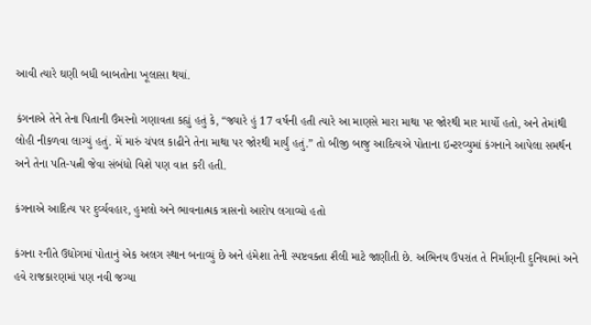આવી ત્યારે ઘણી બધી બાબતોના ખૂલાસા થયાં.

કંગનાએ તેને તેના પિતાની ઉંમરનો ગણાવતા કહ્યું હતું કે, “જ્યારે હું 17 વર્ષની હતી ત્યારે આ માણસે મારા માથા પર જોરથી માર માર્યો હતો, અને તેમાંથી લોહી નીકળવા લાગ્યું હતું. મેં મારું ચંપલ કાઢીને તેના માથા પર જોરથી માર્યું હતું.” તો બીજી બાજુ આદિત્યએ પોતાના ઇન્ટરવ્યુમાં કંગનાને આપેલા સમર્થન અને તેના પતિ-પત્ની જેવા સંબંધો વિશે પણ વાત કરી હતી.

કંગનાએ આદિત્ય પર દુર્વ્યવહાર, હુમલો અને ભાવનાત્મક ત્રાસનો આરોપ લગાવ્યો હતો

કંગના રનૌતે ઉદ્યોગમાં પોતાનું એક અલગ સ્થાન બનાવ્યું છે અને હંમેશા તેની સ્પષ્ટવક્તા શૈલી માટે જાણીતી છે. અભિનય ઉપરાંત તે નિર્માણની દુનિયામાં અને હવે રાજકારણમાં પણ નવી જગ્યા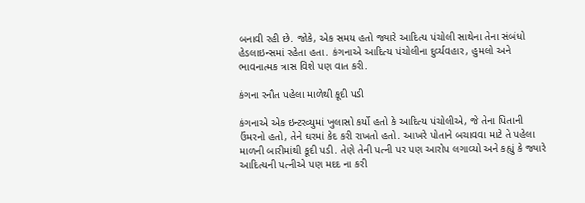બનાવી રહી છે. જોકે, એક સમય હતો જ્યારે આદિત્ય પંચોલી સાથેના તેના સંબંધો હેડલાઇન્સમાં રહેતા હતા. કંગનાએ આદિત્ય પંચોલીના દુર્વ્યવહાર, હુમલો અને ભાવનાત્મક ત્રાસ વિશે પણ વાત કરી.

કંગના રનૌત પહેલા માળેથી કૂદી પડી

કંગનાએ એક ઇન્ટરવ્યુમાં ખુલાસો કર્યો હતો કે આદિત્ય પંચોલીએ, જે તેના પિતાની ઉંમરનો હતો, તેને ઘરમાં કેદ કરી રાખતો હતો. આખરે પોતાને બચાવવા માટે તે પહેલા માળની બારીમાંથી કૂદી પડી. તેણે તેની પત્ની પર પણ આરોપ લગાવ્યો અને કહ્યું કે જ્યારે આદિત્યની પત્નીએ પણ મદદ ના કરી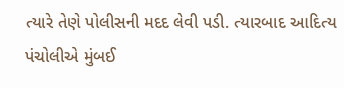ત્યારે તેણે પોલીસની મદદ લેવી પડી. ત્યારબાદ આદિત્ય પંચોલીએ મુંબઈ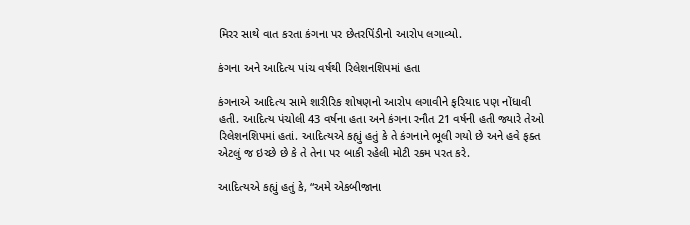મિરર સાથે વાત કરતા કંગના પર છેતરપિંડીનો આરોપ લગાવ્યો.

કંગના અને આદિત્ય પાંચ વર્ષથી રિલેશનશિપમાં હતા

કંગનાએ આદિત્ય સામે શારીરિક શોષણનો આરોપ લગાવીને ફરિયાદ પણ નોંધાવી હતી. આદિત્ય પંચોલી 43 વર્ષના હતા અને કંગના રનૌત 21 વર્ષની હતી જ્યારે તેઓ રિલેશનશિપમાં હતાં. આદિત્યએ કહ્યું હતું કે તે કંગનાને ભૂલી ગયો છે અને હવે ફક્ત એટલું જ ઇચ્છે છે કે તે તેના પર બાકી રહેલી મોટી રકમ પરત કરે.

આદિત્યએ કહ્યું હતું કે, “અમે એકબીજાના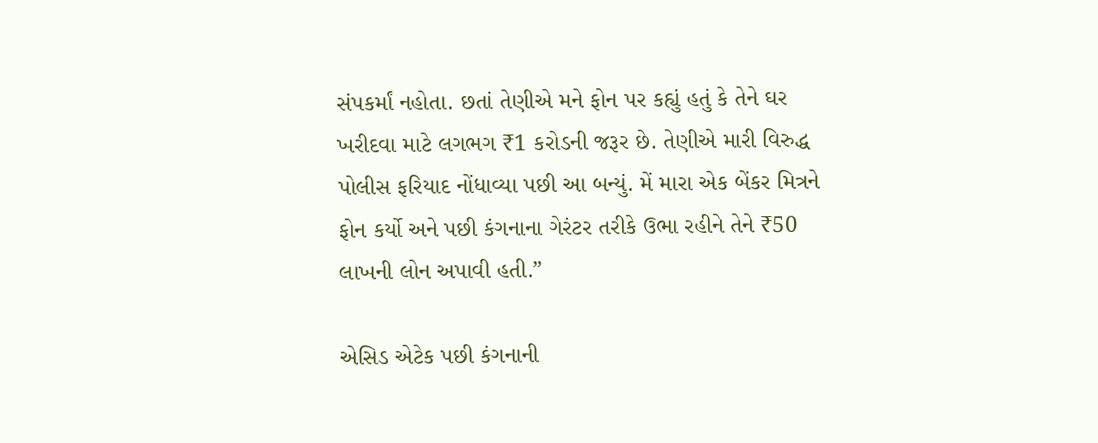સંપકર્માં નહોતા. છતાં તેણીએ મને ફોન પર કહ્યું હતું કે તેને ઘર ખરીદવા માટે લગભગ ₹1 કરોડની જરૂર છે. તેણીએ મારી વિરુદ્ધ પોલીસ ફરિયાદ નોંધાવ્યા પછી આ બન્યું. મેં મારા એક બેંકર મિત્રને ફોન કર્યો અને પછી કંગનાના ગેરંટર તરીકે ઉભા રહીને તેને ₹50 લાખની લોન અપાવી હતી.”

એસિડ એટેક પછી કંગનાની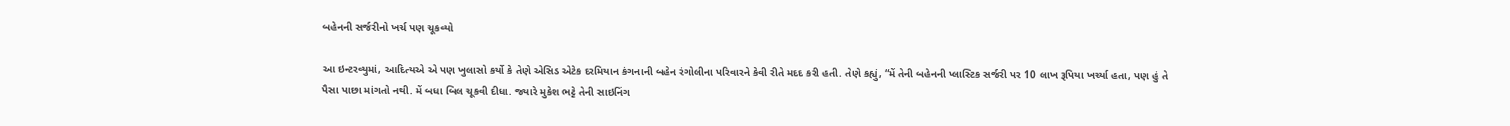બહેનની સર્જરીનો ખર્ચ પણ ચૂકવ્યો

આ ઇન્ટરવ્યુમાં, આદિત્યએ એ પણ ખુલાસો કર્યો કે તેણે એસિડ એટેક દરમિયાન કંગનાની બહેન રંગોલીના પરિવારને કેવી રીતે મદદ કરી હતી. તેણે કહ્યું, “મેં તેની બહેનની પ્લાસ્ટિક સર્જરી પર 10 લાખ રૂપિયા ખર્ચ્યા હતા, પણ હું તે પૈસા પાછા માંગતો નથી. મેં બધા બિલ ચૂકવી દીધા. જ્યારે મુકેશ ભટ્ટે તેની સાઇનિંગ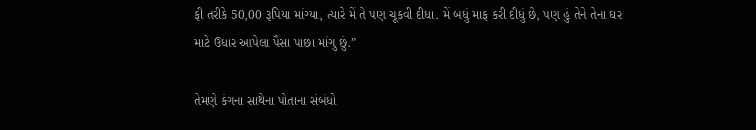ફી તરીકે 50,00 રૂપિયા માંગ્યા, ત્યારે મેં તે પણ ચૂકવી દીધા. મેં બધું માફ કરી દીધું છે, પણ હું તેને તેના ઘર માટે ઉધાર આપેલા પૈસા પાછા માંગુ છું.”

તેમણે કંગના સાથેના પોતાના સંબંધો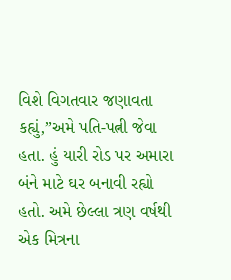વિશે વિગતવાર જણાવતા કહ્યું,”અમે પતિ-પત્ની જેવા હતા. હું યારી રોડ પર અમારા બંને માટે ઘર બનાવી રહ્યો હતો. અમે છેલ્લા ત્રણ વર્ષથી એક મિત્રના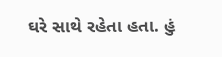ઘરે સાથે રહેતા હતા. હું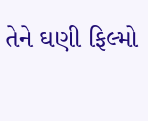તેને ઘણી ફિલ્મો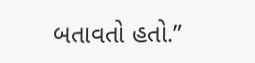બતાવતો હતો.”